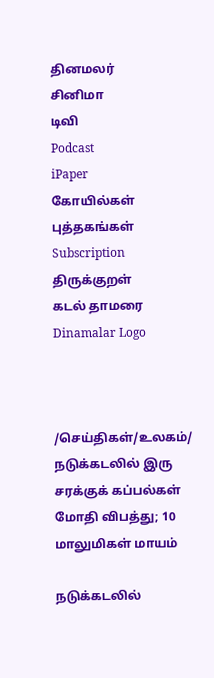தினமலர்
சினிமா
டிவி
Podcast
iPaper
கோயில்கள்
புத்தகங்கள்
Subscription
திருக்குறள்
கடல் தாமரை
Dinamalar Logo



/செய்திகள்/உலகம்/ நடுக்கடலில் இரு சரக்குக் கப்பல்கள் மோதி விபத்து; 10 மாலுமிகள் மாயம்

நடுக்கடலில்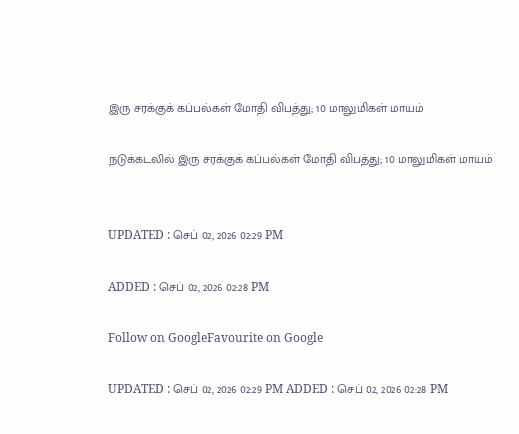இரு சரக்குக் கப்பல்கள் மோதி விபத்து; 10 மாலுமிகள் மாயம்

நடுக்கடலில் இரு சரக்குக் கப்பல்கள் மோதி விபத்து; 10 மாலுமிகள் மாயம்


UPDATED : செப் 02, 2026 02:29 PM

ADDED : செப் 02, 2026 02:28 PM

Follow on GoogleFavourite on Google

UPDATED : செப் 02, 2026 02:29 PM ADDED : செப் 02, 2026 02:28 PM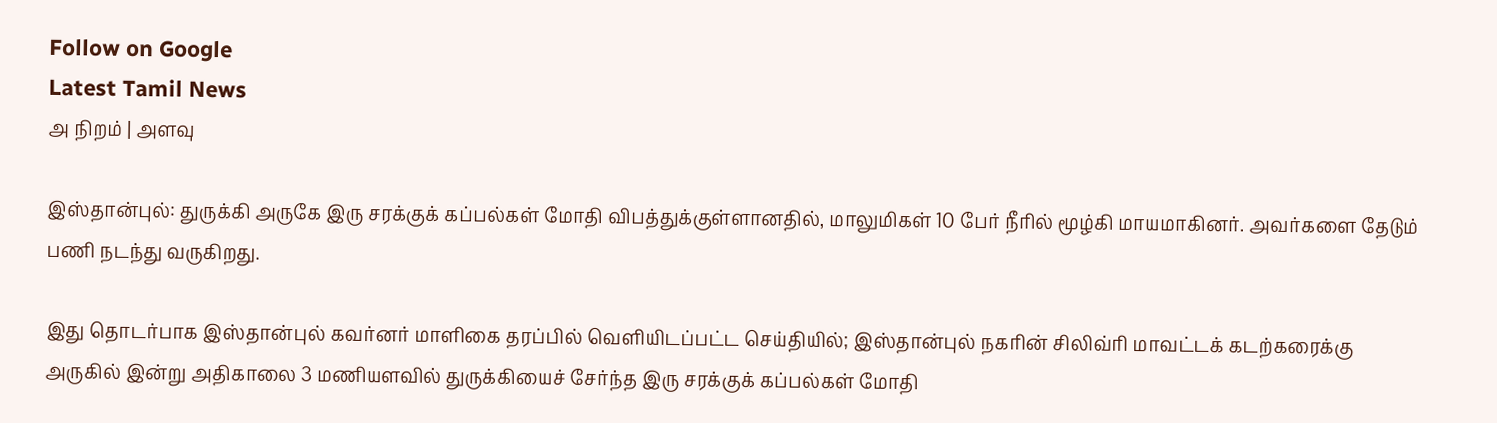Follow on Google
Latest Tamil News
அ நிறம் | அளவு

இஸ்தான்புல்: துருக்கி அருகே இரு சரக்குக் கப்பல்கள் மோதி விபத்துக்குள்ளானதில், மாலுமிகள் 10 பேர் நீரில் மூழ்கி மாயமாகினர். அவர்களை தேடும் பணி நடந்து வருகிறது.

இது தொடர்பாக இஸ்தான்புல் கவர்னர் மாளிகை தரப்பில் வெளியிடப்பட்ட செய்தியில்; இஸ்தான்புல் நகரின் சிலிவ்ரி மாவட்டக் கடற்கரைக்கு அருகில் இன்று அதிகாலை 3 மணியளவில் துருக்கியைச் சேர்ந்த இரு சரக்குக் கப்பல்கள் மோதி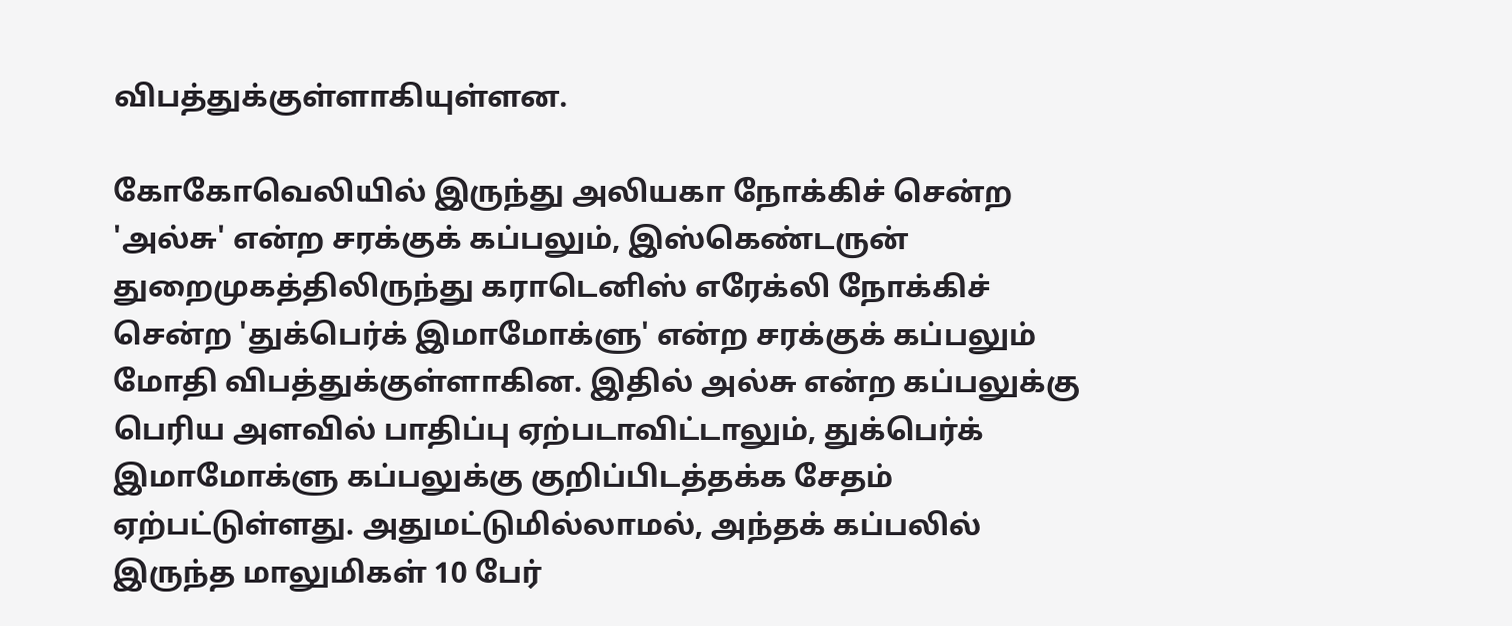விபத்துக்குள்ளாகியுள்ளன.

கோகோவெலியில் இருந்து அலியகா நோக்கிச் சென்ற 'அல்சு' என்ற சரக்குக் கப்பலும், இஸ்கெண்டருன் துறைமுகத்திலிருந்து கராடெனிஸ் எரேக்லி நோக்கிச் சென்ற 'துக்பெர்க் இமாமோக்ளு' என்ற சரக்குக் கப்பலும் மோதி விபத்துக்குள்ளாகின. இதில் அல்சு என்ற கப்பலுக்கு பெரிய அளவில் பாதிப்பு ஏற்படாவிட்டாலும், துக்பெர்க் இமாமோக்ளு கப்பலுக்கு குறிப்பிடத்தக்க சேதம் ஏற்பட்டுள்ளது. அதுமட்டுமில்லாமல், அந்தக் கப்பலில் இருந்த மாலுமிகள் 10 பேர்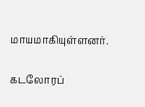மாயமாகியுள்ளனர்.

கடலோரப்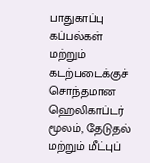பாதுகாப்பு கப்பல்கள் மற்றும் கடற்படைக்குச் சொந்தமான ஹெலிகாப்டர் மூலம், தேடுதல் மற்றும் மீட்புப்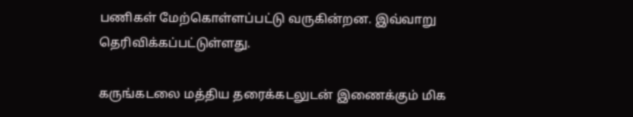பணிகள் மேற்கொள்ளப்பட்டு வருகின்றன. இவ்வாறு தெரிவிக்கப்பட்டுள்ளது.

கருங்கடலை மத்திய தரைக்கடலுடன் இணைக்கும் மிக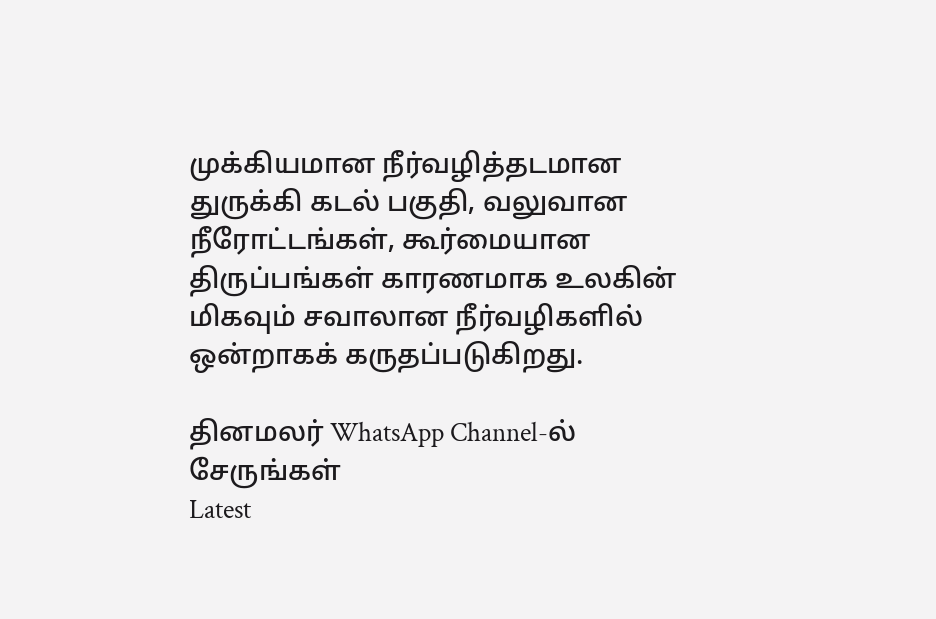முக்கியமான நீர்வழித்தடமான துருக்கி கடல் பகுதி, வலுவான நீரோட்டங்கள், கூர்மையான திருப்பங்கள் காரணமாக உலகின் மிகவும் சவாலான நீர்வழிகளில் ஒன்றாகக் கருதப்படுகிறது.

தினமலர் WhatsApp Channel-ல் சேருங்கள்
Latest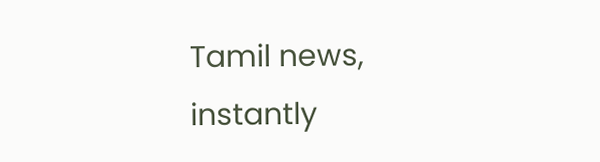Tamil news, instantly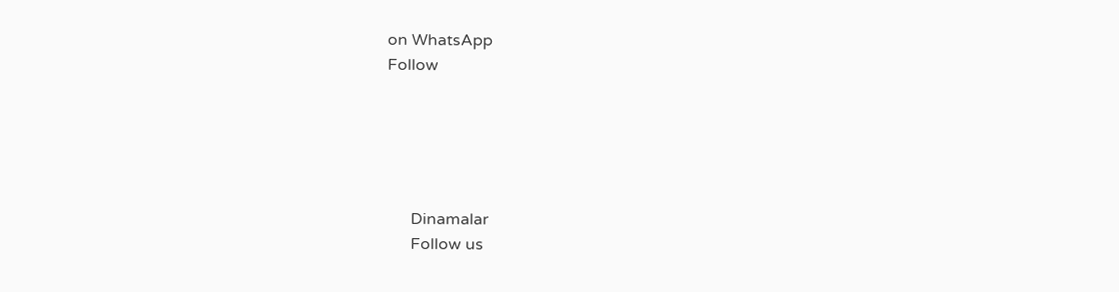on WhatsApp
Follow





      Dinamalar
      Follow us